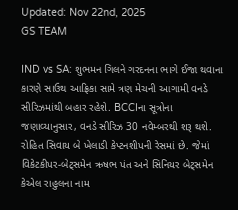Updated: Nov 22nd, 2025
GS TEAM

IND vs SA: શુભમન ગિલને ગરદનના ભાગે ઈજા થવાના કારણે સાઉથ આફ્રિકા સામે ત્રણ મેચની આગામી વનડે સીરિઝમાંથી બહાર રહેશે. BCCIના સૂત્રોના જણાવ્યાનુસાર, વનડે સીરિઝ 30 નવેમ્બરથી શરૂ થશે. રોહિત સિવાય બે ખેલાડી કેપ્ટનશીપની રેસમાં છે. જેમાં વિકેટકીપર-બેટ્સમેન ઋષભ પંત અને સિનિયર બેટ્સમેન કેએલ રાહુલના નામ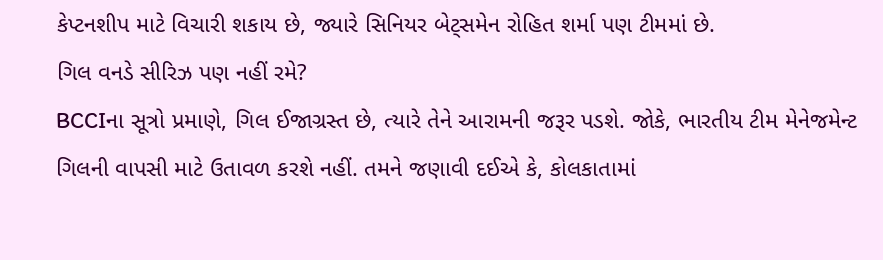કેપ્ટનશીપ માટે વિચારી શકાય છે, જ્યારે સિનિયર બેટ્સમેન રોહિત શર્મા પણ ટીમમાં છે.
ગિલ વનડે સીરિઝ પણ નહીં રમે?
BCCIના સૂત્રો પ્રમાણે, ગિલ ઈજાગ્રસ્ત છે, ત્યારે તેને આરામની જરૂર પડશે. જોકે, ભારતીય ટીમ મેનેજમેન્ટ ગિલની વાપસી માટે ઉતાવળ કરશે નહીં. તમને જણાવી દઈએ કે, કોલકાતામાં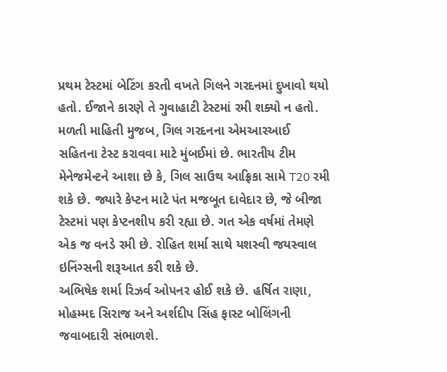પ્રથમ ટેસ્ટમાં બેટિંગ કરતી વખતે ગિલને ગરદનમાં દુખાવો થયો હતો. ઈજાને કારણે તે ગુવાહાટી ટેસ્ટમાં રમી શક્યો ન હતો.
મળતી માહિતી મુજબ, ગિલ ગરદનના એમઆરઆઈ સહિતના ટેસ્ટ કરાવવા માટે મુંબઈમાં છે. ભારતીય ટીમ મેનેજમેન્ટને આશા છે કે, ગિલ સાઉથ આફ્રિકા સામે T20 રમી શકે છે. જ્યારે કેપ્ટન માટે પંત મજબૂત દાવેદાર છે, જે બીજા ટેસ્ટમાં પણ કેપ્ટનશીપ કરી રહ્યા છે. ગત એક વર્ષમાં તેમણે એક જ વનડે રમી છે. રોહિત શર્મા સાથે યશસ્વી જયસ્વાલ ઇનિંગ્સની શરૂઆત કરી શકે છે.
અભિષેક શર્મા રિઝર્વ ઓપનર હોઈ શકે છે. હર્ષિત રાણા, મોહમ્મદ સિરાજ અને અર્શદીપ સિંહ ફાસ્ટ બોલિંગની જવાબદારી સંભાળશે.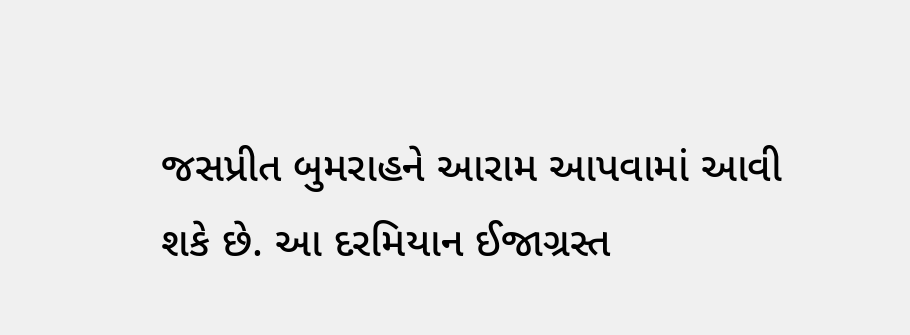જસપ્રીત બુમરાહને આરામ આપવામાં આવી શકે છે. આ દરમિયાન ઈજાગ્રસ્ત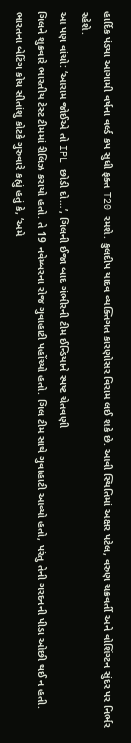હાર્દિક પંડ્યા આગામી વર્ષના વર્લ્ડ કપ સુધી ફક્ત T20 રમશે. કુલદીપ યાદવ વ્યક્તિગત કારણોસર વિરામ લઈ શકે છે. આવી સ્થિતિમાં અક્ષર પટેલ, વરુણ ચક્રવર્તી અને વોશિંગ્ટન સુંદર પર નિર્ભર રહેશે.
આ પણ વાંચો: ‘આરામ જોઈએ તો IPL છોડી દો…’, ગિલની ઈજા બાદ ગંભીરની ટીમ ઈન્ડિયાને સ્પષ્ટ ચેતવણી
ગિલને શુક્રવારે ભારતીય ટેસ્ટ ટીમમાં રીલિઝ કરાયો હતો. તે 19 નવેમ્બરના રોજ ગુવાહાટી પહોંચ્યો હતો. ગિલ ટીમ સાથે ગુવાહાટી આવ્યો હતો, પરંતુ તેની ગરદનની પીડા ઓછી થઈ ન હતી. ભારતના બેટિંગ કોચ સીતાંશુ કોટકે ગુરુવારે કહ્યું હતું કે, ‘અમે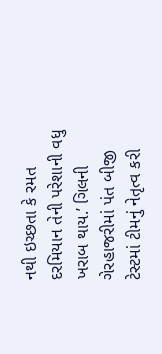નથી ઇચ્છતા કે રમત દરમિયાન તેની પરેશાની વધુ ખરાબ થાય.’ ગિલની ગેરહાજરીમાં પંત બીજી ટેસ્ટમાં ટીમનું નેતૃત્વ કરી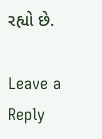રહ્યો છે.

Leave a Reply